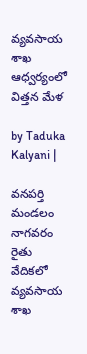వ్యవసాయ శాఖ ఆధ్వర్యంలో విత్తన మేళ

by Taduka Kalyani |

వనపర్తి మండలం నాగవరం రైతు వేదికలో వ్యవసాయ శాఖ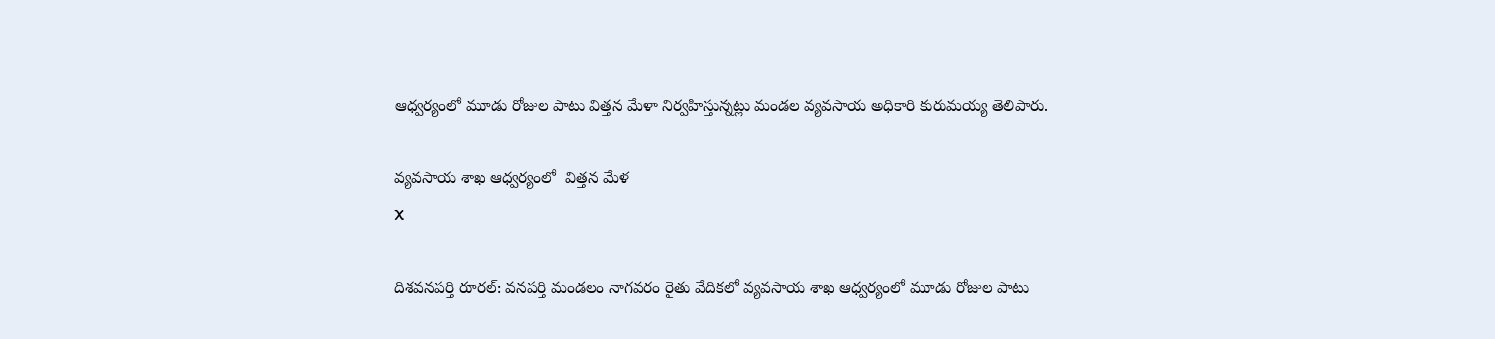ఆధ్వర్యంలో మూడు రోజుల పాటు విత్తన మేళా నిర్వహిస్తున్నట్లు మండల వ్యవసాయ అధికారి కురుమయ్య తెలిపారు.

వ్యవసాయ శాఖ ఆధ్వర్యంలో  విత్తన మేళ
X

దిశవనపర్తి రూరల్: వనపర్తి మండలం నాగవరం రైతు వేదికలో వ్యవసాయ శాఖ ఆధ్వర్యంలో మూడు రోజుల పాటు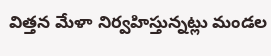విత్తన మేళా నిర్వహిస్తున్నట్లు మండల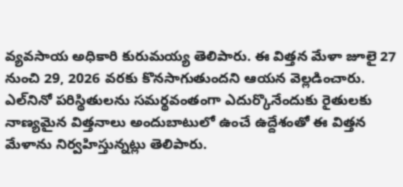వ్యవసాయ అధికారి కురుమయ్య తెలిపారు. ఈ విత్తన మేళా జూలై 27 నుంచి 29, 2026 వరకు కొనసాగుతుందని ఆయన వెల్లడించారు. ఎల్‌నినో పరిస్థితులను సమర్థవంతంగా ఎదుర్కొనేందుకు రైతులకు నాణ్యమైన విత్తనాలు అందుబాటులో ఉంచే ఉద్దేశంతో ఈ విత్తన మేళాను నిర్వహిస్తున్నట్లు తెలిపారు.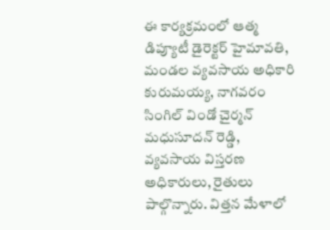ఈ కార్యక్రమంలో ఆత్మ డిప్యూటీ డైరెక్టర్ హైమావతి, మండల వ్యవసాయ అధికారి కురుమయ్య, నాగవరం సింగిల్ విండో చైర్మన్ మధుసూదన్ రెడ్డి, వ్యవసాయ విస్తరణ అధికారులు, రైతులు పాల్గొన్నారు. విత్తన మేళాలో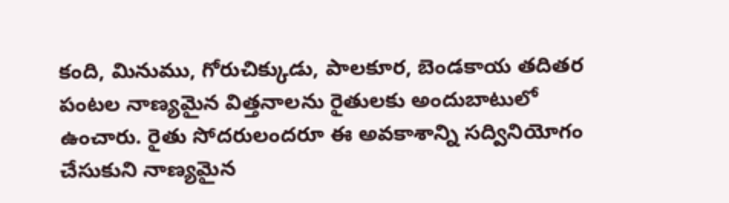కంది, మినుము, గోరుచిక్కుడు, పాలకూర, బెండకాయ తదితర పంటల నాణ్యమైన విత్తనాలను రైతులకు అందుబాటులో ఉంచారు. రైతు సోదరులందరూ ఈ అవకాశాన్ని సద్వినియోగం చేసుకుని నాణ్యమైన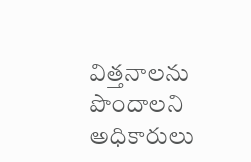విత్తనాలను పొందాలని అధికారులు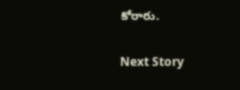కోరారు.

Next Story